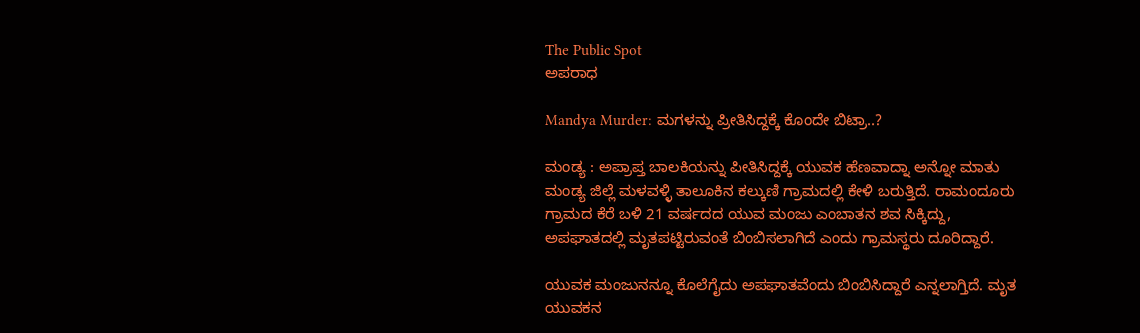The Public Spot
ಅಪರಾಧ

Mandya Murder: ಮಗಳನ್ನು ಪ್ರೀತಿಸಿದ್ದಕ್ಕೆ ಕೊಂದೇ ಬಿಟ್ರಾ..?

ಮಂಡ್ಯ : ಅಪ್ರಾಪ್ತ ಬಾಲಕಿಯನ್ನು ಪೀತಿಸಿದ್ದಕ್ಕೆ ಯುವಕ ಹೆಣವಾದ್ನಾ ಅನ್ನೋ ಮಾತು ಮಂಡ್ಯ ಜಿಲ್ಲೆ ಮಳವಳ್ಳಿ ತಾಲೂಕಿನ ಕಲ್ಕುಣಿ ಗ್ರಾಮದಲ್ಲಿ ಕೇಳಿ ಬರುತ್ತಿದೆ. ರಾಮಂದೂರು ಗ್ರಾಮದ ಕೆರೆ ಬಳಿ 21 ವರ್ಷದದ ಯುವ ಮಂಜು ಎಂಬಾತನ ಶವ ಸಿಕ್ಕಿದ್ದು, ಅಪಘಾತದಲ್ಲಿ ಮೃತಪಟ್ಟಿರುವಂತೆ ಬಿಂಬಿಸಲಾಗಿದೆ ಎಂದು ಗ್ರಾಮಸ್ಥರು ದೂರಿದ್ದಾರೆ.

ಯುವಕ ಮಂಜುನನ್ನೂ ಕೊಲೆಗೈದು ಅಪಘಾತವೆಂದು ಬಿಂಬಿಸಿದ್ದಾರೆ ಎನ್ನಲಾಗ್ತಿದೆ. ಮೃತ ಯುವಕನ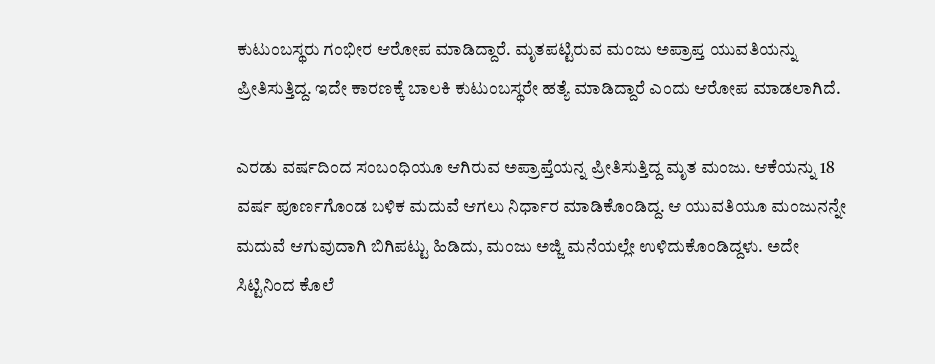ಕುಟುಂಬಸ್ಥರು ಗಂಭೀರ ಆರೋಪ ಮಾಡಿದ್ದಾರೆ. ಮೃತಪಟ್ಟಿರುವ ಮಂಜು ಅಪ್ರಾಪ್ತ ಯುವತಿಯನ್ನು ಪ್ರೀತಿಸುತ್ತಿದ್ದ. ಇದೇ ಕಾರಣಕ್ಕೆ ಬಾಲಕಿ ಕುಟುಂಬಸ್ಥರೇ ಹತ್ಯೆ ಮಾಡಿದ್ದಾರೆ ಎಂದು ಆರೋಪ ಮಾಡಲಾಗಿದೆ.

ಎರಡು ವರ್ಷದಿಂದ ಸಂಬಂಧಿಯೂ ಆಗಿರುವ ಅಪ್ರಾಪ್ತೆಯನ್ನ ಪ್ರೀತಿಸುತ್ತಿದ್ದ ಮೃತ ಮಂಜು. ಆಕೆಯನ್ನು 18 ವರ್ಷ ಪೂರ್ಣಗೊಂಡ ಬಳಿಕ ಮದುವೆ ಆಗಲು ನಿರ್ಧಾರ ಮಾಡಿಕೊಂಡಿದ್ದ. ಆ ಯುವತಿಯೂ ಮಂಜುನನ್ನೇ ಮದುವೆ ಆಗುವುದಾಗಿ ಬಿಗಿಪಟ್ಟು ಹಿಡಿದು, ಮಂಜು ಅಜ್ಜಿ ಮನೆಯಲ್ಲೇ ಉಳಿದುಕೊಂಡಿದ್ದಳು. ಅದೇ ಸಿಟ್ಟಿನಿಂದ ಕೊಲೆ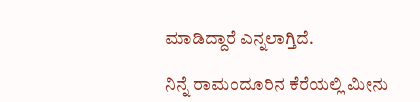ಮಾಡಿದ್ದಾರೆ ಎನ್ನಲಾಗ್ತಿದೆ.

ನಿನ್ನೆ ರಾಮಂದೂರಿನ ಕೆರೆಯಲ್ಲಿ ಮೀನು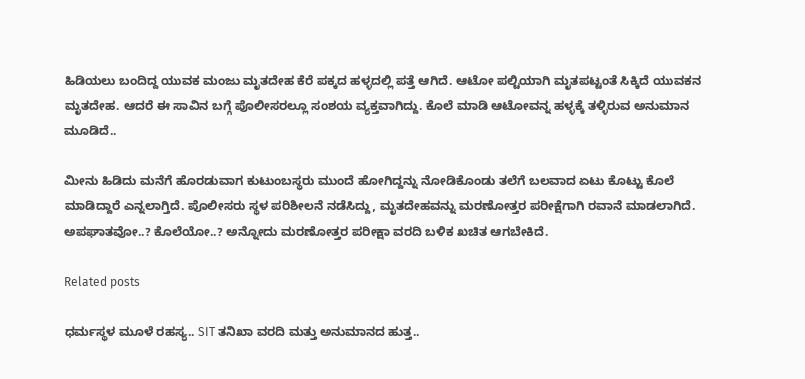ಹಿಡಿಯಲು ಬಂದಿದ್ದ ಯುವಕ ಮಂಜು ಮೃತದೇಹ ಕೆರೆ ಪಕ್ಕದ ಹಳ್ಳದಲ್ಲಿ ಪತ್ತೆ ಆಗಿದೆ. ಆಟೋ ಪಲ್ಟಿಯಾಗಿ ಮೃತಪಟ್ಟಂತೆ ಸಿಕ್ಕಿದೆ ಯುವಕನ ಮೃತದೇಹ. ಆದರೆ ಈ ಸಾವಿನ ಬಗ್ಗೆ ಪೊಲೀಸರಲ್ಲೂ ಸಂಶಯ ವ್ಯಕ್ತವಾಗಿದ್ದು. ಕೊಲೆ ಮಾಡಿ ಆಟೋವನ್ನ ಹಳ್ಳಕ್ಕೆ ತಳ್ಳಿರುವ ಅನುಮಾನ ಮೂಡಿದೆ..

ಮೀನು ಹಿಡಿದು ಮನೆಗೆ ಹೊರಡುವಾಗ ಕುಟುಂಬಸ್ಥರು ಮುಂದೆ ಹೋಗಿದ್ದನ್ನು ನೋಡಿಕೊಂಡು ತಲೆಗೆ ಬಲವಾದ ಏಟು ಕೊಟ್ಟು ಕೊಲೆ ಮಾಡಿದ್ದಾರೆ ಎನ್ನಲಾಗ್ತಿದೆ. ಪೊಲೀಸರು ಸ್ಥಳ ಪರಿಶೀಲನೆ ನಡೆಸಿದ್ದು, ಮೃತದೇಹವನ್ನು ಮರಣೋತ್ತರ ಪರೀಕ್ಷೆಗಾಗಿ ರವಾನೆ ಮಾಡಲಾಗಿದೆ. ಅಪಘಾತವೋ..? ಕೊಲೆಯೋ..? ಅನ್ನೋದು ಮರಣೋತ್ತರ ಪರೀಕ್ಷಾ ವರದಿ ಬಳಿಕ ಖಚಿತ ಆಗಬೇಕಿದೆ.

Related posts

ಧರ್ಮಸ್ಥಳ ಮೂಳೆ ರಹಸ್ಯ.. SIT ತನಿಖಾ ವರದಿ ಮತ್ತು ಅನುಮಾನದ ಹುತ್ತ..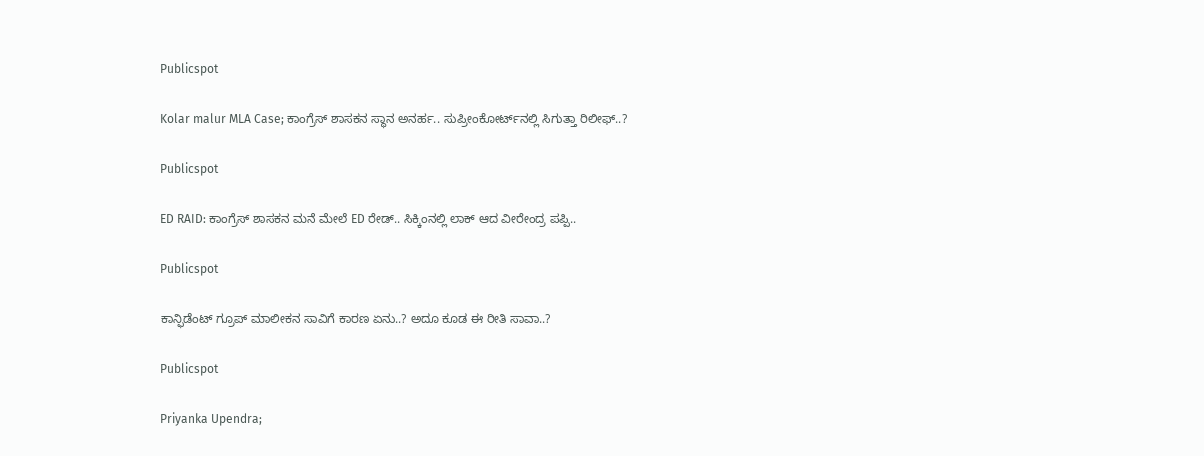Publicspot

Kolar malur MLA Case; ಕಾಂಗ್ರೆಸ್‌ ಶಾಸಕನ ಸ್ಥಾನ ಅನರ್ಹ.. ಸುಪ್ರೀಂಕೋರ್ಟ್‌ನಲ್ಲಿ ಸಿಗುತ್ತಾ ರಿಲೀಫ್..?

Publicspot

ED RAID: ಕಾಂಗ್ರೆಸ್ ಶಾಸಕನ ಮನೆ ಮೇಲೆ ED ರೇಡ್.. ಸಿಕ್ಕಿಂನಲ್ಲಿ ಲಾಕ್ ಆದ ವೀರೇಂದ್ರ ಪಪ್ಪಿ..

Publicspot

ಕಾನ್ಫಿಡೆಂಟ್‌ ಗ್ರೂಪ್‌ ಮಾಲೀಕನ ಸಾವಿಗೆ ಕಾರಣ ಏನು..? ಅದೂ ಕೂಡ ಈ ರೀತಿ ಸಾವಾ..?

Publicspot

Priyanka Upendra;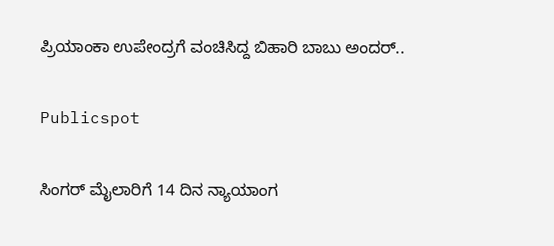ಪ್ರಿಯಾಂಕಾ ಉಪೇಂದ್ರಗೆ ವಂಚಿಸಿದ್ದ ಬಿಹಾರಿ ಬಾಬು ಅಂದರ್..

Publicspot

ಸಿಂಗರ್‌ ಮೈಲಾರಿಗೆ 14 ದಿನ ನ್ಯಾಯಾಂಗ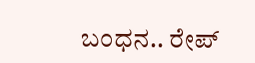ಬಂಧನ.. ರೇಪ್‌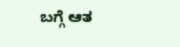ಬಗ್ಗೆ ಆತ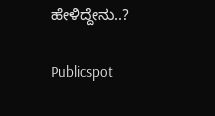ಹೇಳಿದ್ದೇನು..?

Publicspot